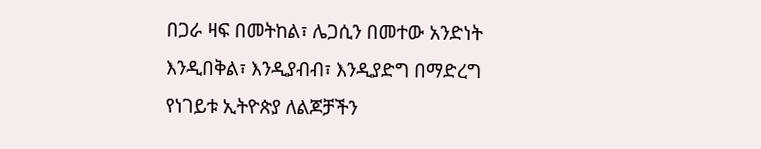በጋራ ዛፍ በመትከል፣ ሌጋሲን በመተው አንድነት እንዲበቅል፣ እንዲያብብ፣ እንዲያድግ በማድረግ የነገይቱ ኢትዮጵያ ለልጆቻችን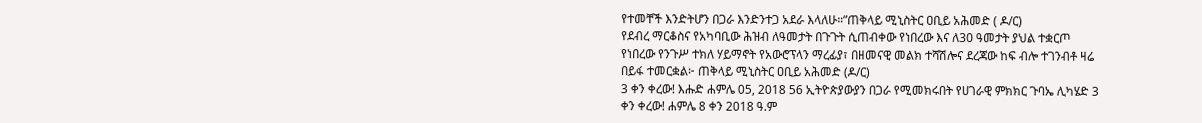የተመቸች እንድትሆን በጋራ እንድንተጋ አደራ እላለሁ።”ጠቅላይ ሚኒስትር ዐቢይ አሕመድ ( ዶ/ር)
የደብረ ማርቆስና የአካባቢው ሕዝብ ለዓመታት በጉጉት ሲጠብቀው የነበረው እና ለ30 ዓመታት ያህል ተቋርጦ የነበረው የንጉሥ ተክለ ሃይማኖት የአውሮፕላን ማረፊያ፣ በዘመናዊ መልክ ተሻሽሎና ደረጃው ከፍ ብሎ ተገንብቶ ዛሬ በይፋ ተመርቋል፦ ጠቅላይ ሚኒስትር ዐቢይ አሕመድ (ዶ/ር)
3 ቀን ቀረው! እሑድ ሐምሌ 05, 2018 56 ኢትዮጵያውያን በጋራ የሚመክሩበት የሀገራዊ ምክክር ጉባኤ ሊካሄድ 3 ቀን ቀረው! ሐምሌ 8 ቀን 2018 ዓ.ም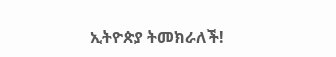ኢትዮጵያ ትመክራለች!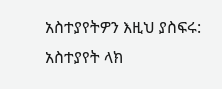አስተያየትዎን እዚህ ያስፍሩ: አስተያየት ላክ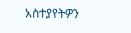አስተያየትዎን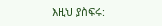እዚህ ያስፍሩ: